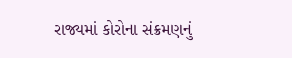રાજ્યમાં કોરોના સંક્રમણનું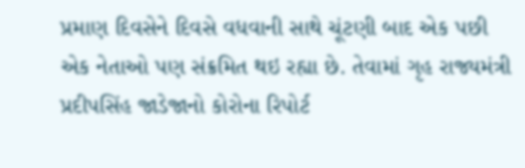પ્રમાણ દિવસેને દિવસે વધવાની સાથે ચૂંટણી બાદ એક પછી એક નેતાઓ પણ સંક્રમિત થઇ રહ્યા છે. તેવામાં ગૃહ રાજ્યમંત્રી પ્રદીપસિંહ જાડેજાનો કોરોના રિપોર્ટ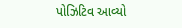પોઝિટિવ આવ્યો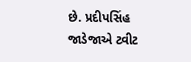છે. પ્રદીપસિંહ જાડેજાએ ટ્વીટ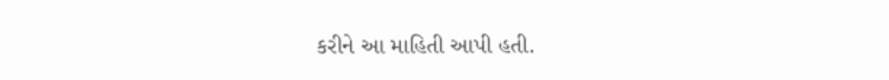કરીને આ માહિતી આપી હતી.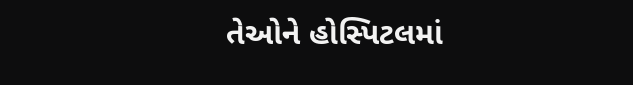તેઓને હોસ્પિટલમાં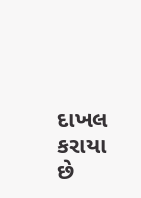દાખલ કરાયા છે